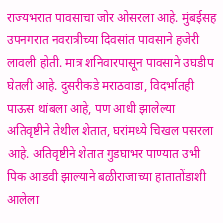राज्यभरात पावसाचा जोर ओसरला आहे. मुंबईसह उपनगरात नवरात्रीच्या दिवसांत पावसाने हजेरी लावली होती. मात्र शनिवारपासून पावसाने उघडीप घेतली आहे. दुसरीकडे मराठवाडा, विदर्भातही पाऊस थांबला आहे, पण आधी झालेल्या अतिवृष्टीने तेथील शेतात, घरांमध्ये चिखल पसरला आहे. अतिवृष्टीने शेतात गुडघाभर पाण्यात उभी पिक आडवी झाल्याने बळीराजाच्या हातातोंडाशी आलेला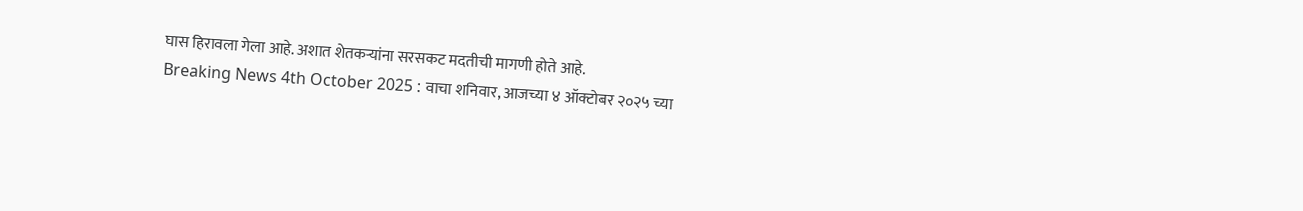घास हिरावला गेला आहे. अशात शेतकऱ्यांना सरसकट मदतीची मागणी होते आहे.
Breaking News 4th October 2025 : वाचा शनिवार, आजच्या ४ ऑक्टोबर २०२५ च्या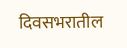दिवसभरातील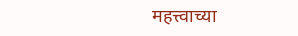महत्त्वाच्या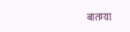बातम्या